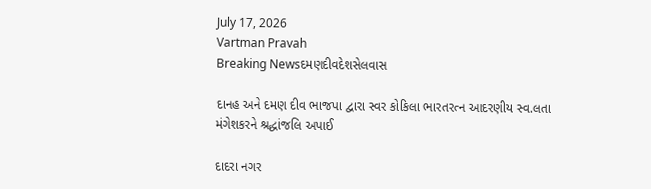July 17, 2026
Vartman Pravah
Breaking Newsદમણદીવદેશસેલવાસ

દાનહ અને દમણ દીવ ભાજપા દ્વારા સ્‍વર કોકિલા ભારતરત્‍ન આદરણીય સ્‍વ.લતા મંગેશકરને શ્રદ્ધાંજલિ અપાઈ

દાદરા નગર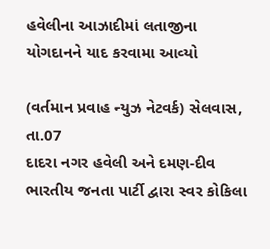હવેલીના આઝાદીમાં લતાજીના યોગદાનને યાદ કરવામા આવ્‍યો

(વર્તમાન પ્રવાહ ન્‍યુઝ નેટવર્ક) સેલવાસ, તા.07
દાદરા નગર હવેલી અને દમણ-દીવ ભારતીય જનતા પાર્ટી દ્વારા સ્‍વર કોકિલા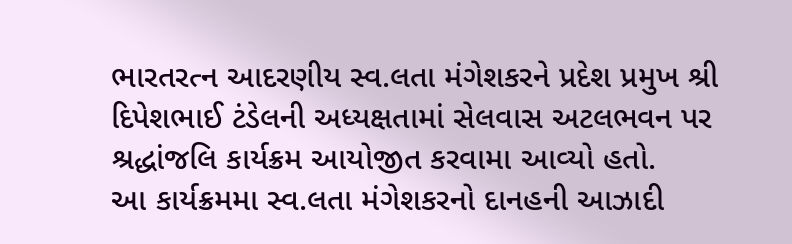ભારતરત્‍ન આદરણીય સ્‍વ.લતા મંગેશકરને પ્રદેશ પ્રમુખ શ્રી દિપેશભાઈ ટંડેલની અધ્‍યક્ષતામાં સેલવાસ અટલભવન પર શ્રદ્ધાંજલિ કાર્યક્રમ આયોજીત કરવામા આવ્‍યો હતો.
આ કાર્યક્રમમા સ્‍વ.લતા મંગેશકરનો દાનહની આઝાદી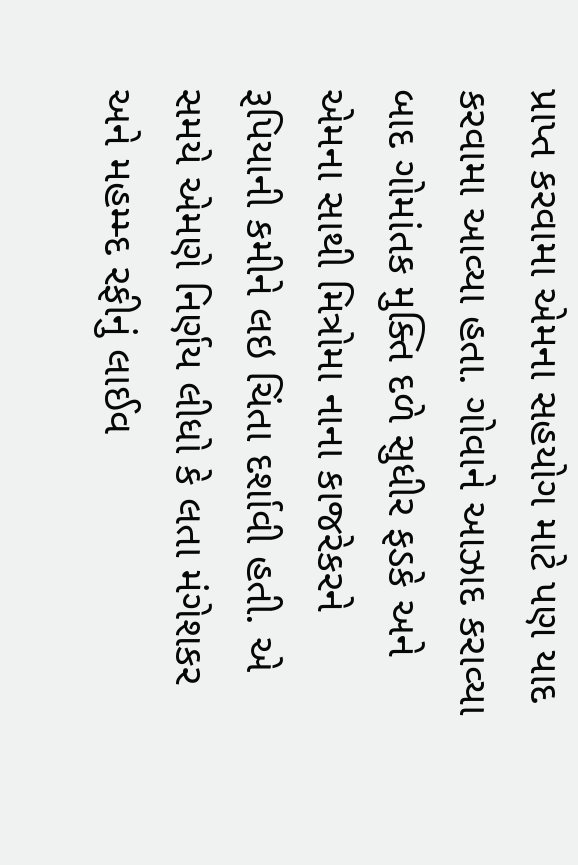પ્રાપ્ત કરવામા એમના સહયોગ માટે પણ યાદ કરવામા આવ્‍યા હતા. ગોવાને આઝાદ કરાવ્‍યા બાદ ગોમાંતક મુક્‍તિ દળે સુધીર ફડકે અને એમના સાથી મિત્રોમા નાના કાજરેકરને રૂપિયાની કમીને લઇ ચિંતા દર્શાવી હતી. એ સમયે એમણે નિર્ણય લીધો કે લતા મંગેશકર અને મહમ્‍મ્‍દ રફીનું લાઈવ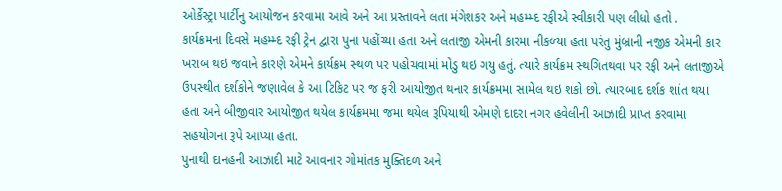ઓર્કેસ્‍ટ્રા પાર્ટીનુ આયોજન કરવામા આવે અને આ પ્રસ્‍તાવને લતા મંગેશકર અને મહમ્‍મ્‍દ રફીએ સ્‍વીકારી પણ લીધો હતો .
કાર્યક્રમના દિવસે મહમ્‍મ્‍દ રફી ટ્રેન દ્વારા પુના પહોંચ્‍યા હતા અને લતાજી એમની કારમા નીકળ્‍યા હતા પરંતુ મુંબ્રાની નજીક એમની કાર ખરાબ થઇ જવાને કારણે એમને કાર્યક્રમ સ્‍થળ પર પહોચવામાં મોડુ થઇ ગયુ હતું. ત્‍યારે કાર્યક્રમ સ્‍થગિતથવા પર રફી અને લતાજીએ ઉપસ્‍થીત દર્શકોને જણાવેલ કે આ ટિકિટ પર જ ફરી આયોજીત થનાર કાર્યક્રમમા સામેલ થઇ શકો છો. ત્‍યારબાદ દર્શક શાંત થયા હતા અને બીજીવાર આયોજીત થયેલ કાર્યક્રમમા જમા થયેલ રૂપિયાથી એમણે દાદરા નગર હવેલીની આઝાદી પ્રાપ્ત કરવામા સહયોગના રૂપે આપ્‍યા હતા.
પુનાથી દાનહની આઝાદી માટે આવનાર ગોમાંતક મુક્‍તિદળ અને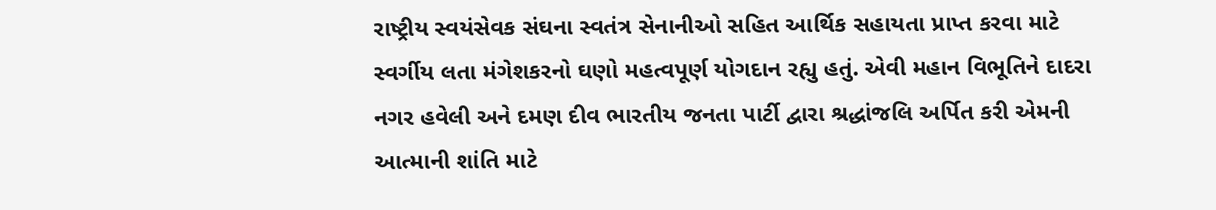રાષ્‍ટ્રીય સ્‍વયંસેવક સંઘના સ્‍વતંત્ર સેનાનીઓ સહિત આર્થિક સહાયતા પ્રાપ્ત કરવા માટે સ્‍વર્ગીય લતા મંગેશકરનો ઘણો મહત્‍વપૂર્ણ યોગદાન રહ્યુ હતું. એવી મહાન વિભૂતિને દાદરા નગર હવેલી અને દમણ દીવ ભારતીય જનતા પાર્ટી દ્વારા શ્રદ્ધાંજલિ અર્પિત કરી એમની આત્‍માની શાંતિ માટે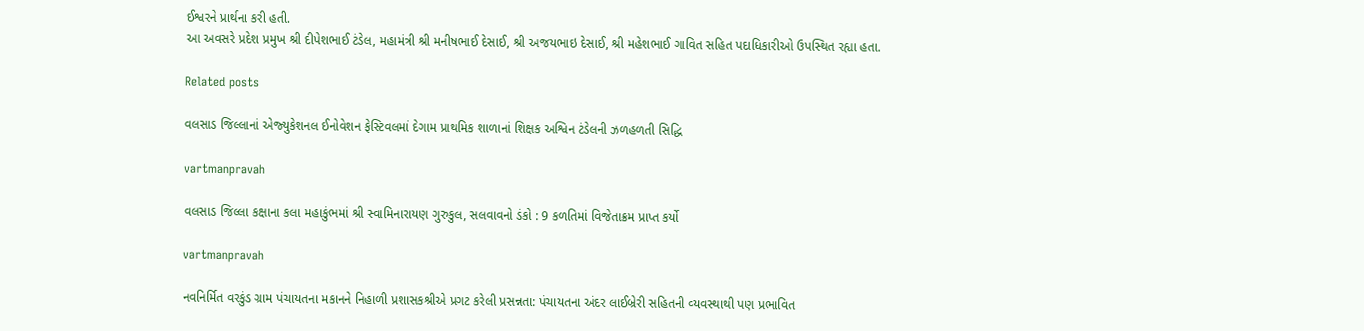ઈશ્વરને પ્રાર્થના કરી હતી.
આ અવસરે પ્રદેશ પ્રમુખ શ્રી દીપેશભાઈ ટંડેલ, મહામંત્રી શ્રી મનીષભાઈ દેસાઈ, શ્રી અજયભાઇ દેસાઈ, શ્રી મહેશભાઈ ગાવિત સહિત પદાધિકારીઓ ઉપસ્‍થિત રહ્યા હતા.

Related posts

વલસાડ જિલ્લાનાં એજ્‍યુકેશનલ ઈનોવેશન ફેસ્‍ટિવલમાં દેગામ પ્રાથમિક શાળાનાં શિક્ષક અશ્વિન ટંડેલની ઝળહળતી સિદ્ધિ

vartmanpravah

વલસાડ જિલ્લા કક્ષાના કલા મહાકુંભમાં શ્રી સ્‍વામિનારાયણ ગુરુકુલ, સલવાવનો ડંકો : 9 કળતિમાં વિજેતાક્રમ પ્રાપ્ત કર્યો

vartmanpravah

નવનિર્મિત વરકુંડ ગ્રામ પંચાયતના મકાનને નિહાળી પ્રશાસકશ્રીએ પ્રગટ કરેલી પ્રસન્નતા: પંચાયતના અંદર લાઈબ્રેરી સહિતની વ્‍યવસ્‍થાથી પણ પ્રભાવિત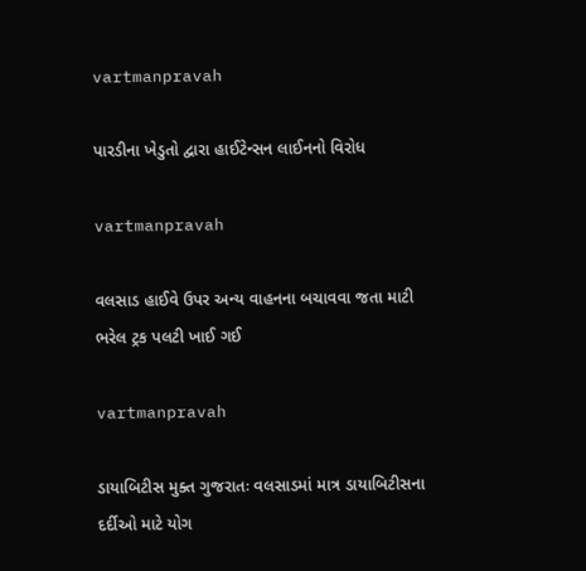vartmanpravah

પારડીના ખેડુતો દ્વારા હાઈટેન્‍સન લાઈનનો વિરોધ

vartmanpravah

વલસાડ હાઈવે ઉપર અન્‍ય વાહનના બચાવવા જતા માટી ભરેલ ટ્રક પલટી ખાઈ ગઈ

vartmanpravah

ડાયાબિટીસ મુક્‍ત ગુજરાતઃ વલસાડમાં માત્ર ડાયાબિટીસના દર્દીઓ માટે યોગ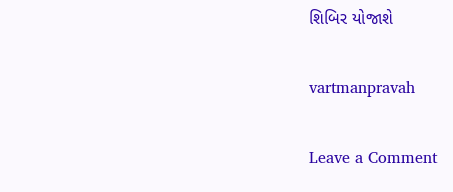શિબિર યોજાશે

vartmanpravah

Leave a Comment